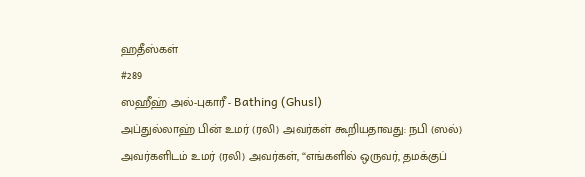ஹதீஸ்கள்
#289
ஸஹீஹ் அல்-புகாரீ - Bathing (Ghusl)
அப்துல்லாஹ் பின் உமர் (ரலி) அவர்கள் கூறியதாவது: நபி (ஸல்) அவர்களிடம் உமர் (ரலி) அவர்கள், “எங்களில் ஒருவர், தமக்குப்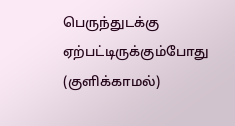பெருந்துடக்கு ஏற்பட்டிருக்கும்போது (குளிக்காமல்)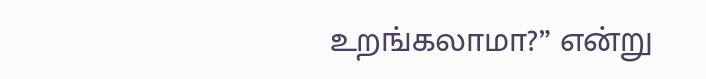உறங்கலாமா?” என்று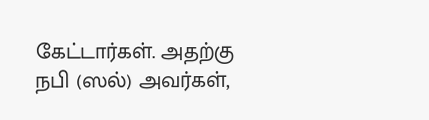கேட்டார்கள். அதற்கு நபி (ஸல்) அவர்கள்,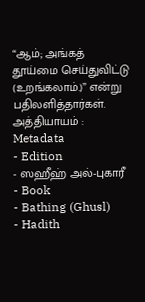“ஆம்; அங்கத் தூய்மை செய்துவிட்டு (உறங்கலாம்.)” என்று பதிலளித்தார்கள். அத்தியாயம் :
Metadata
- Edition
- ஸஹீஹ் அல்-புகாரீ
- Book
- Bathing (Ghusl)
- Hadith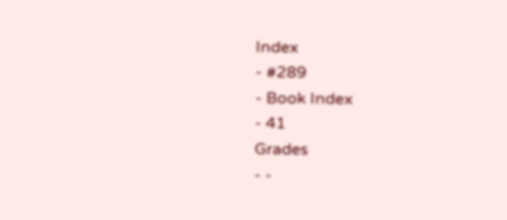Index
- #289
- Book Index
- 41
Grades
- -